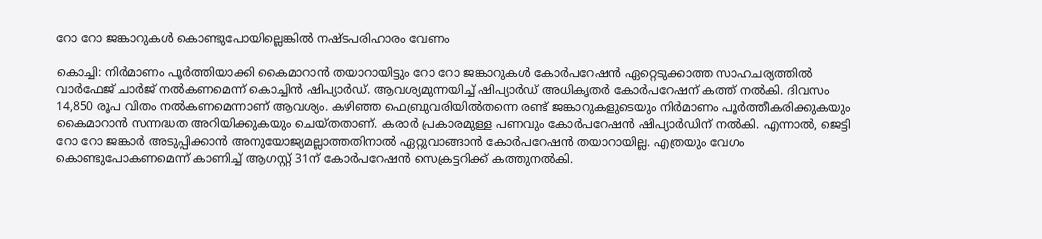റോ റോ ജങ്കാറുകൾ കൊണ്ടുപോയില്ലെങ്കിൽ നഷ്ടപരിഹാരം വേണം

കൊച്ചി: നിർമാണം പൂർത്തിയാക്കി കൈമാറാൻ തയാറായിട്ടും റോ റോ ജങ്കാറുകൾ കോർപറേഷൻ ഏറ്റെടുക്കാത്ത സാഹചര്യത്തിൽ വാർഫേജ് ചാർജ് നൽകണമെന്ന് കൊച്ചിൻ ഷിപ്യാർഡ്. ആവശ്യമുന്നയിച്ച് ഷിപ്യാർഡ് അധികൃതർ കോർപറേഷന് കത്ത് നൽകി. ദിവസം 14,850 രൂപ വിതം നൽകണമെന്നാണ് ആവശ്യം. കഴിഞ്ഞ ഫെബ്രുവരിയിൽതന്നെ രണ്ട് ജങ്കാറുകളുടെയും നിർമാണം പൂർത്തീകരിക്കുകയും കൈമാറാൻ സന്നദ്ധത അറിയിക്കുകയും ചെയ്തതാണ്. കരാർ പ്രകാരമുള്ള പണവും കോർപറേഷൻ ഷിപ്യാർഡിന് നൽകി. എന്നാൽ, ജെട്ടി റോ റോ ജങ്കാർ അടുപ്പിക്കാൻ അനുയോജ്യമല്ലാത്തതിനാൽ ഏറ്റുവാങ്ങാൻ കോർപറേഷൻ തയാറായില്ല. എത്രയും വേഗം കൊണ്ടുപോകണമെന്ന് കാണിച്ച് ആഗസ്റ്റ് 31ന് കോർപറേഷൻ സെക്രട്ടറിക്ക് കത്തുനൽകി.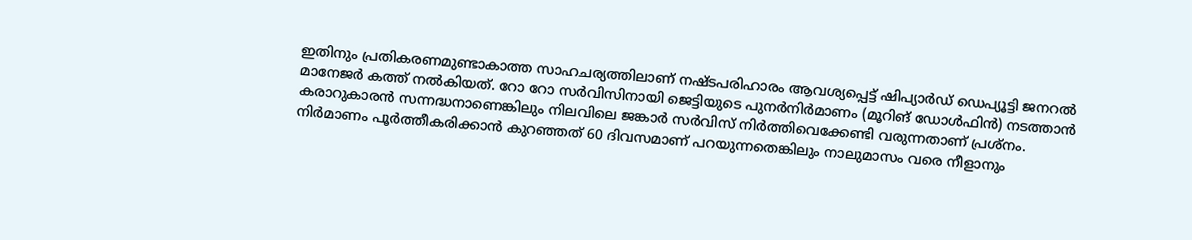ഇതിനും പ്രതികരണമുണ്ടാകാത്ത സാഹചര്യത്തിലാണ് നഷ്ടപരിഹാരം ആവശ്യപ്പെട്ട് ഷിപ്യാർഡ് ഡെപ്യൂട്ടി ജനറൽ മാനേജർ കത്ത് നൽകിയത്. റോ റോ സർവിസിനായി ജെട്ടിയുടെ പുനർനിർമാണം (മൂറിങ് ഡോൾഫിൻ) നടത്താൻ കരാറുകാരൻ സന്നദ്ധനാണെങ്കിലും നിലവിലെ ജങ്കാർ സർവിസ് നിർത്തിവെക്കേണ്ടി വരുന്നതാണ് പ്രശ്നം. നിർമാണം പൂർത്തീകരിക്കാൻ കുറഞ്ഞത് 60 ദിവസമാണ് പറയുന്നതെങ്കിലും നാലുമാസം വരെ നീളാനും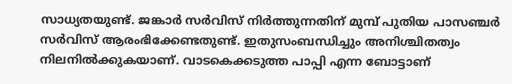സാധ്യതയുണ്ട്. ജങ്കാർ സർവിസ് നിർത്തുന്നതിന് മുമ്പ് പുതിയ പാസഞ്ചർ സർവിസ് ആരംഭിക്കേണ്ടതുണ്ട്. ഇതുസംബന്ധിച്ചും അനിശ്ചിതത്വം നിലനിൽക്കുകയാണ്. വാടകെക്കടുത്ത പാപ്പി എന്ന ബോട്ടാണ്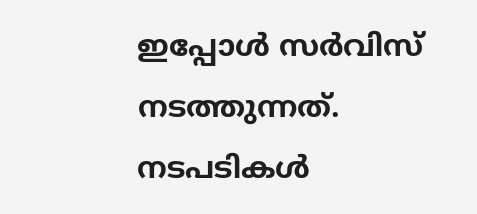ഇപ്പോൾ സർവിസ് നടത്തുന്നത്. നടപടികൾ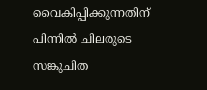വൈകിപ്പിക്കുന്നതിന് പിന്നിൽ ചിലരുടെ സങ്കുചിത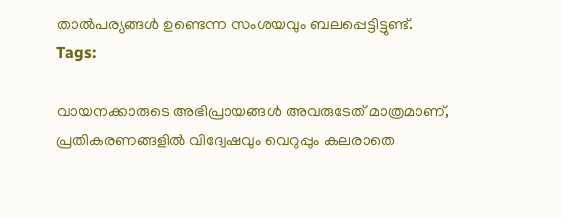താൽപര്യങ്ങൾ ഉണ്ടെന്ന സംശയവും ബലപ്പെട്ടിട്ടുണ്ട്.
Tags:

വായനക്കാരുടെ അഭിപ്രായങ്ങള്‍ അവരുടേത് മാത്രമാണ്, പ്രതികരണങ്ങളിൽ വിദ്വേഷവും വെറുപ്പും കലരാതെ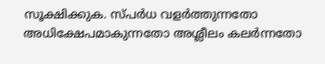സൂക്ഷിക്കുക. സ്പർധ വളർത്തുന്നതോ അധിക്ഷേപമാകുന്നതോ അശ്ലീലം കലർന്നതോ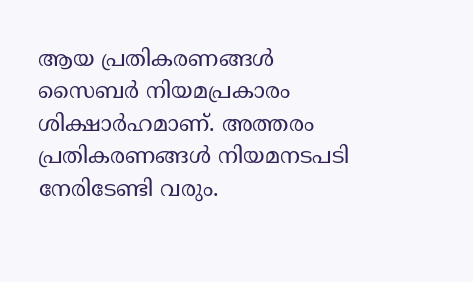ആയ പ്രതികരണങ്ങൾ സൈബർ നിയമപ്രകാരം ശിക്ഷാർഹമാണ്. അത്തരം പ്രതികരണങ്ങൾ നിയമനടപടി നേരിടേണ്ടി വരും.